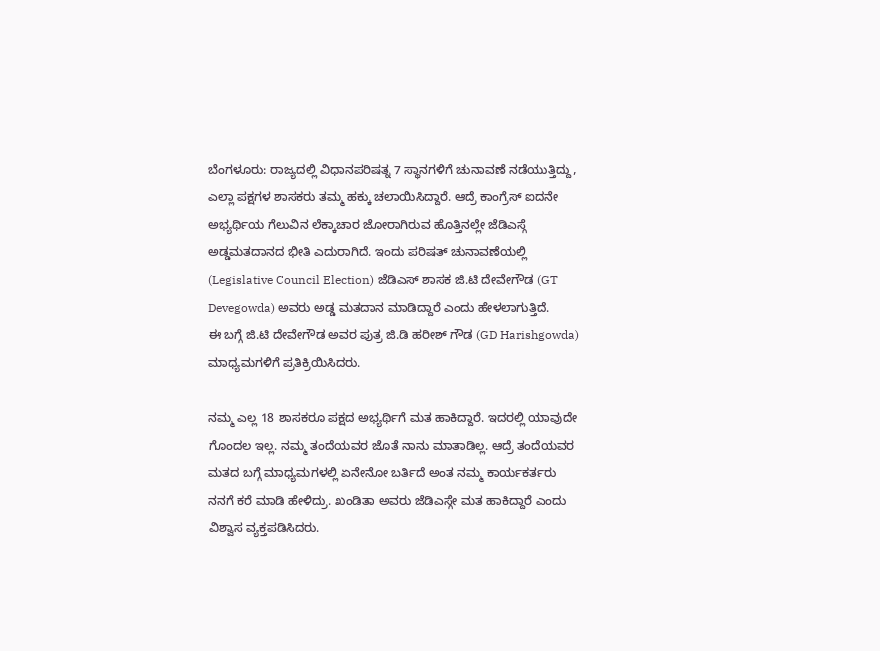ಬೆಂಗಳೂರು: ರಾಜ್ಯದಲ್ಲಿ ವಿಧಾನಪರಿಷತ್ನ 7 ಸ್ಥಾನಗಳಿಗೆ ಚುನಾವಣೆ ನಡೆಯುತ್ತಿದ್ದು, ಎಲ್ಲಾ ಪಕ್ಷಗಳ ಶಾಸಕರು ತಮ್ಮ ಹಕ್ಕು ಚಲಾಯಿಸಿದ್ದಾರೆ. ಆದ್ರೆ ಕಾಂಗ್ರೆಸ್ ಐದನೇ ಅಭ್ಯರ್ಥಿಯ ಗೆಲುವಿನ ಲೆಕ್ಕಾಚಾರ ಜೋರಾಗಿರುವ ಹೊತ್ತಿನಲ್ಲೇ ಜೆಡಿಎಸ್ಗೆ ಅಡ್ಡಮತದಾನದ ಭೀತಿ ಎದುರಾಗಿದೆ. ಇಂದು ಪರಿಷತ್ ಚುನಾವಣೆಯಲ್ಲಿ (Legislative Council Election) ಜೆಡಿಎಸ್ ಶಾಸಕ ಜಿ.ಟಿ ದೇವೇಗೌಡ (GT Devegowda) ಅವರು ಅಡ್ಡ ಮತದಾನ ಮಾಡಿದ್ದಾರೆ ಎಂದು ಹೇಳಲಾಗುತ್ತಿದೆ.
ಈ ಬಗ್ಗೆ ಜಿ.ಟಿ ದೇವೇಗೌಡ ಅವರ ಪುತ್ರ ಜಿ.ಡಿ ಹರೀಶ್ ಗೌಡ (GD Harishgowda) ಮಾಧ್ಯಮಗಳಿಗೆ ಪ್ರತಿಕ್ರಿಯಿಸಿದರು.

ನಮ್ಮ ಎಲ್ಲ 18 ಶಾಸಕರೂ ಪಕ್ಷದ ಅಭ್ಯರ್ಥಿಗೆ ಮತ ಹಾಕಿದ್ದಾರೆ. ಇದರಲ್ಲಿ ಯಾವುದೇ ಗೊಂದಲ ಇಲ್ಲ. ನಮ್ಮ ತಂದೆಯವರ ಜೊತೆ ನಾನು ಮಾತಾಡಿಲ್ಲ. ಆದ್ರೆ ತಂದೆಯವರ ಮತದ ಬಗ್ಗೆ ಮಾಧ್ಯಮಗಳಲ್ಲಿ ಏನೇನೋ ಬರ್ತಿದೆ ಅಂತ ನಮ್ಮ ಕಾರ್ಯಕರ್ತರು ನನಗೆ ಕರೆ ಮಾಡಿ ಹೇಳಿದ್ರು. ಖಂಡಿತಾ ಅವರು ಜೆಡಿಎಸ್ಗೇ ಮತ ಹಾಕಿದ್ದಾರೆ ಎಂದು ವಿಶ್ವಾಸ ವ್ಯಕ್ತಪಡಿಸಿದರು.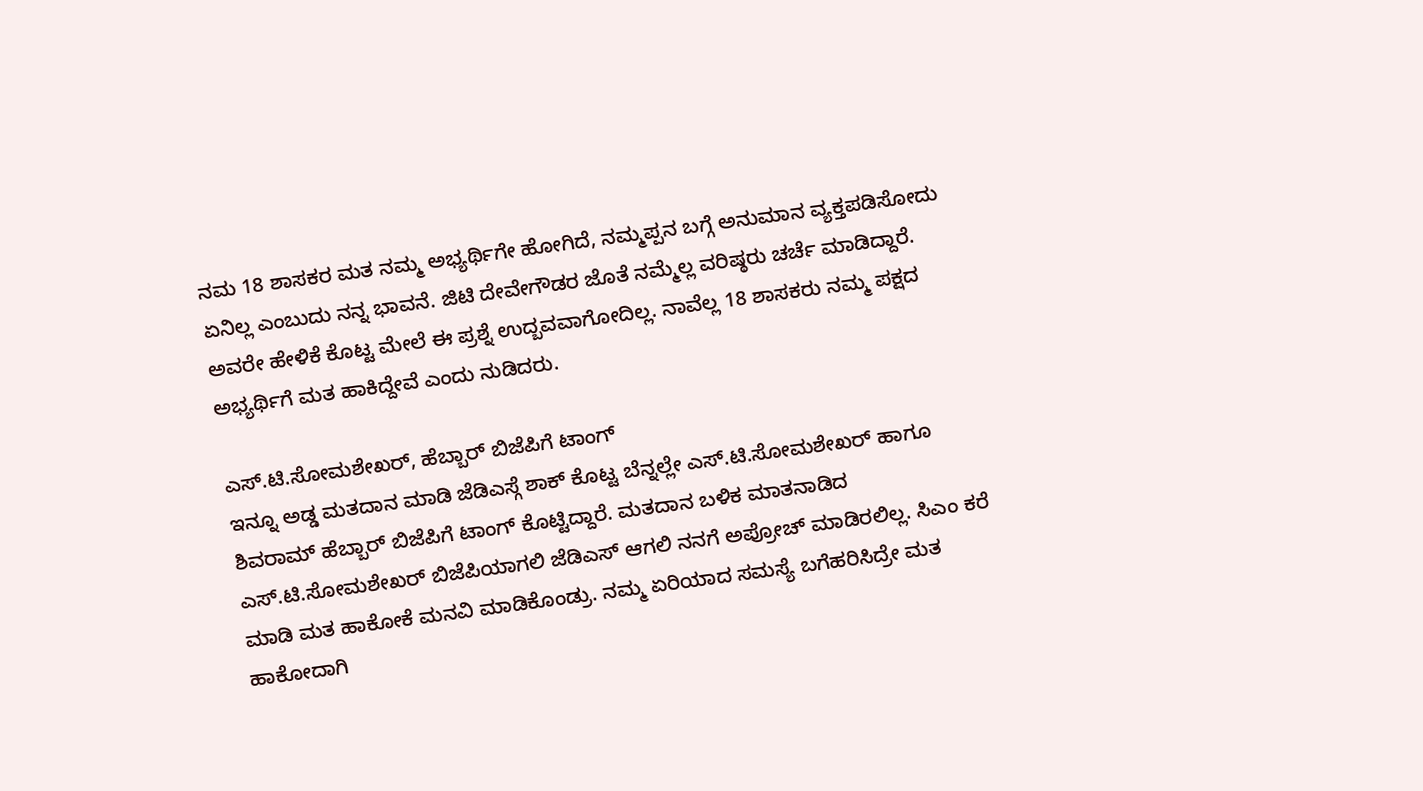ನಮ 18 ಶಾಸಕರ ಮತ ನಮ್ಮ ಅಭ್ಯರ್ಥಿಗೇ ಹೋಗಿದೆ, ನಮ್ಮಪ್ಪನ ಬಗ್ಗೆ ಅನುಮಾನ ವ್ಯಕ್ತಪಡಿಸೋದು ಏನಿಲ್ಲ ಎಂಬುದು ನನ್ನ ಭಾವನೆ. ಜಿಟಿ ದೇವೇಗೌಡರ ಜೊತೆ ನಮ್ಮೆಲ್ಲ ವರಿಷ್ಠರು ಚರ್ಚೆ ಮಾಡಿದ್ದಾರೆ. ಅವರೇ ಹೇಳಿಕೆ ಕೊಟ್ಟ ಮೇಲೆ ಈ ಪ್ರಶ್ನೆ ಉದ್ಬವವಾಗೋದಿಲ್ಲ. ನಾವೆಲ್ಲ 18 ಶಾಸಕರು ನಮ್ಮ ಪಕ್ಷದ ಅಭ್ಯರ್ಥಿಗೆ ಮತ ಹಾಕಿದ್ದೇವೆ ಎಂದು ನುಡಿದರು.

ಎಸ್.ಟಿ.ಸೋಮಶೇಖರ್, ಹೆಬ್ಬಾರ್ ಬಿಜೆಪಿಗೆ ಟಾಂಗ್
ಇನ್ನೂ ಅಡ್ಡ ಮತದಾನ ಮಾಡಿ ಜೆಡಿಎಸ್ಗೆ ಶಾಕ್ ಕೊಟ್ಟ ಬೆನ್ನಲ್ಲೇ ಎಸ್.ಟಿ.ಸೋಮಶೇಖರ್ ಹಾಗೂ ಶಿವರಾಮ್ ಹೆಬ್ಬಾರ್ ಬಿಜೆಪಿಗೆ ಟಾಂಗ್ ಕೊಟ್ಟಿದ್ದಾರೆ. ಮತದಾನ ಬಳಿಕ ಮಾತನಾಡಿದ ಎಸ್.ಟಿ.ಸೋಮಶೇಖರ್ ಬಿಜೆಪಿಯಾಗಲಿ ಜೆಡಿಎಸ್ ಆಗಲಿ ನನಗೆ ಅಪ್ರೋಚ್ ಮಾಡಿರಲಿಲ್ಲ. ಸಿಎಂ ಕರೆ ಮಾಡಿ ಮತ ಹಾಕೋಕೆ ಮನವಿ ಮಾಡಿಕೊಂಡ್ರು. ನಮ್ಮ ಏರಿಯಾದ ಸಮಸ್ಯೆ ಬಗೆಹರಿಸಿದ್ರೇ ಮತ ಹಾಕೋದಾಗಿ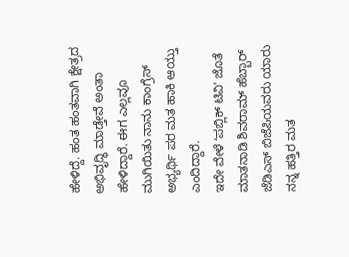ಹೇಳಿದ್ದೆ. ಹಂತ ಹಂತವಾಗಿ ಕ್ಷೇತ್ರದ ಅಭಿವೃದ್ಧಿ ಮಾಡ್ತೇವೆ ಅಂತಾ ಹೇಳಿದ್ದಾರೆ. ಈಗ ಎಲ್ಲವೂ ಮುಗಿಯಿತು ನಾನು ಕಾಂಗ್ರೆಸ್ ಅಭ್ಯರ್ಥಿ ಪರ ಮತ ಹಾಕಿ ಆಯ್ತು ಎಂದಿದ್ದಾರೆ.
ಇದೇ ವೇಳೆ ʻಪಬ್ಲಿಕ್ ಟಿವಿʼ ಜೊತೆ ಮಾತನಾಡಿ ಶಿವರಾಮ್ ಹೆಬ್ಬಾರ್ ಜೆಡಿಎಸ್ ಬಿಜೆಪಿಯವರು ಯಾರು ನನ್ನ ಹತ್ತಿರ ಮತ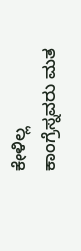ಕೇಳಿಲ್ಲ ಕಾಂಗ್ರೆಸ್ನವರು ಮತ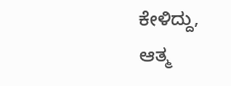ಕೇಳಿದ್ದು, ಆತ್ಮ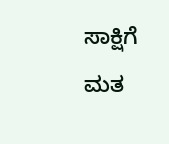ಸಾಕ್ಷಿಗೆ ಮತ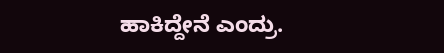ಹಾಕಿದ್ದೇನೆ ಎಂದ್ರು.